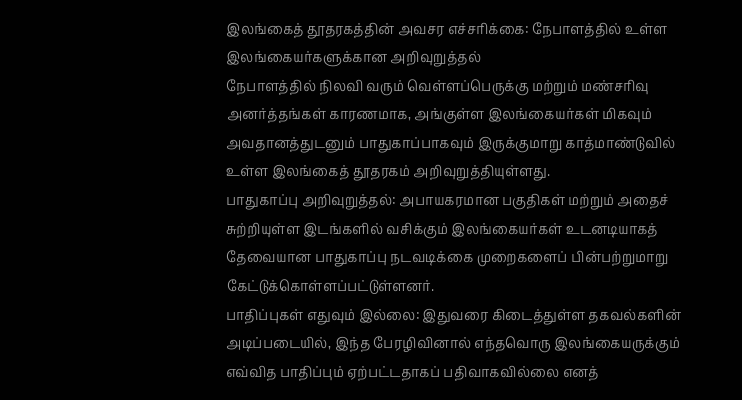இலங்கைத் தூதரகத்தின் அவசர எச்சரிக்கை: நேபாளத்தில் உள்ள இலங்கையர்களுக்கான அறிவுறுத்தல்
நேபாளத்தில் நிலவி வரும் வெள்ளப்பெருக்கு மற்றும் மண்சரிவு அனர்த்தங்கள் காரணமாக, அங்குள்ள இலங்கையர்கள் மிகவும் அவதானத்துடனும் பாதுகாப்பாகவும் இருக்குமாறு காத்மாண்டுவில் உள்ள இலங்கைத் தூதரகம் அறிவுறுத்தியுள்ளது.
பாதுகாப்பு அறிவுறுத்தல்: அபாயகரமான பகுதிகள் மற்றும் அதைச் சுற்றியுள்ள இடங்களில் வசிக்கும் இலங்கையர்கள் உடனடியாகத் தேவையான பாதுகாப்பு நடவடிக்கை முறைகளைப் பின்பற்றுமாறு கேட்டுக்கொள்ளப்பட்டுள்ளனர்.
பாதிப்புகள் எதுவும் இல்லை: இதுவரை கிடைத்துள்ள தகவல்களின் அடிப்படையில், இந்த பேரழிவினால் எந்தவொரு இலங்கையருக்கும் எவ்வித பாதிப்பும் ஏற்பட்டதாகப் பதிவாகவில்லை எனத்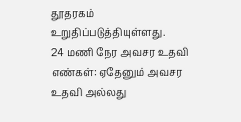தூதரகம் உறுதிப்படுத்தியுள்ளது.
24 மணி நேர அவசர உதவி எண்கள்: ஏதேனும் அவசர உதவி அல்லது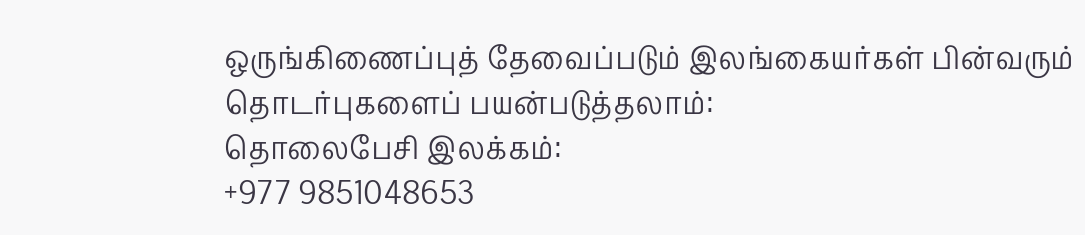ஒருங்கிணைப்புத் தேவைப்படும் இலங்கையர்கள் பின்வரும் தொடர்புகளைப் பயன்படுத்தலாம்:
தொலைபேசி இலக்கம்:
+977 9851048653